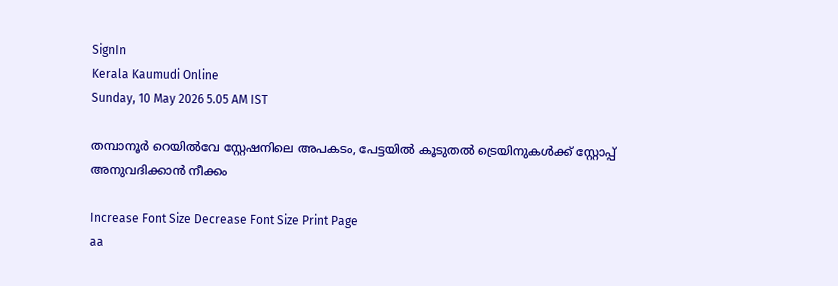SignIn
Kerala Kaumudi Online
Sunday, 10 May 2026 5.05 AM IST

തമ്പാനൂർ റെയിൽവേ സ്റ്റേഷനിലെ അപകടം, പേട്ടയിൽ കൂടുതൽ ട്രെയിനുകൾക്ക് സ്റ്റോപ്പ് അനുവദിക്കാൻ നീക്കം

Increase Font Size Decrease Font Size Print Page
aa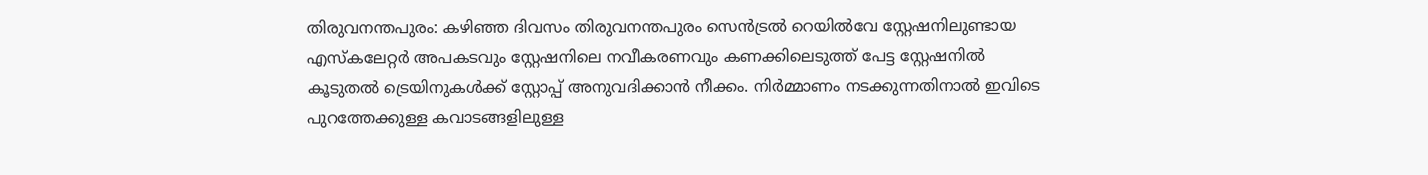തിരുവനന്തപുരം: കഴിഞ്ഞ ദിവസം തിരുവനന്തപുരം സെൻട്രൽ റെയിൽവേ സ്റ്റേഷനിലുണ്ടായ എസ്കലേറ്റർ അപകടവും സ്റ്റേഷനിലെ നവീകരണവും കണക്കിലെടുത്ത് പേട്ട സ്റ്റേഷനിൽ കൂടുതൽ ട്രെയിനുകൾക്ക് സ്റ്റോപ്പ് അനുവദിക്കാൻ നീക്കം. നിർമ്മാണം നടക്കുന്നതിനാൽ ഇവിടെ പുറത്തേക്കുള്ള കവാടങ്ങളിലുള്ള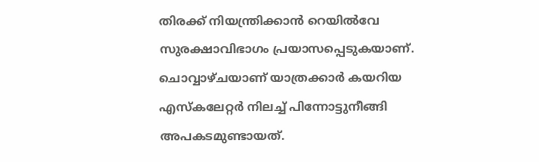തിരക്ക് നിയന്ത്രിക്കാൻ റെയിൽവേ സുരക്ഷാവിഭാഗം പ്രയാസപ്പെടുകയാണ്. ചൊവ്വാഴ്ചയാണ് യാത്രക്കാർ കയറിയ എസ്കലേറ്റർ നിലച്ച് പിന്നോട്ടുനീങ്ങി അപകടമുണ്ടായത്.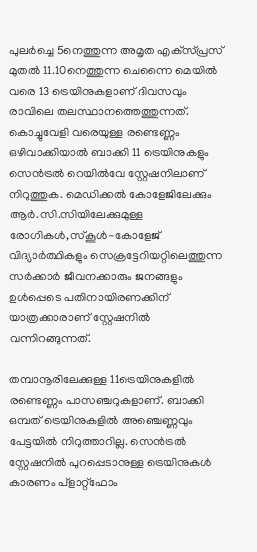പുലർച്ചെ 5നെത്തുന്ന അമൃത എക്‌സ്‌പ്രസ് മുതൽ 11.10നെത്തുന്ന ചെന്നൈ മെയിൽ വരെ 13 ട്രെയിനുകളാണ് ദിവസവും രാവിലെ തലസ്ഥാനത്തെത്തുന്നത്. കൊച്ചുവേളി വരെയുള്ള രണ്ടെണ്ണം ഒഴിവാക്കിയാൽ ബാക്കി 11 ട്രെയിനുകളും സെൻട്രൽ റെയിൽവേ സ്റ്റേഷനിലാണ് നിറുത്തുക. മെഡിക്കൽ കോളേജിലേക്കും ആർ.സി.സിയിലേക്കുമുള്ള രോഗികൾ,സ്‌കൂൾ-കോളേജ് വിദ്യാർത്ഥികളും സെക്രട്ടേറിയറ്റിലെത്തുന്ന സർക്കാർ ജീവനക്കാരും ജനങ്ങളും ഉൾപ്പെടെ പതിനായിരണക്കിന് യാത്രക്കാരാണ് സ്റ്റേഷനിൽ വന്നിറങ്ങുന്നത്.

തമ്പാനൂരിലേക്കുള്ള 11ട്രെയിനുകളിൽ രണ്ടെണ്ണം പാസഞ്ചറുകളാണ്. ബാക്കി ഒമ്പത് ട്രെയിനുകളിൽ അഞ്ചെണ്ണവും പേട്ടയിൽ നിറുത്താറില്ല. സെൻട്രൽ സ്റ്റേഷനിൽ പുറപ്പെടാനുള്ള ട്രെയിനുകൾ കാരണം പ്ളാറ്റ്ഫോം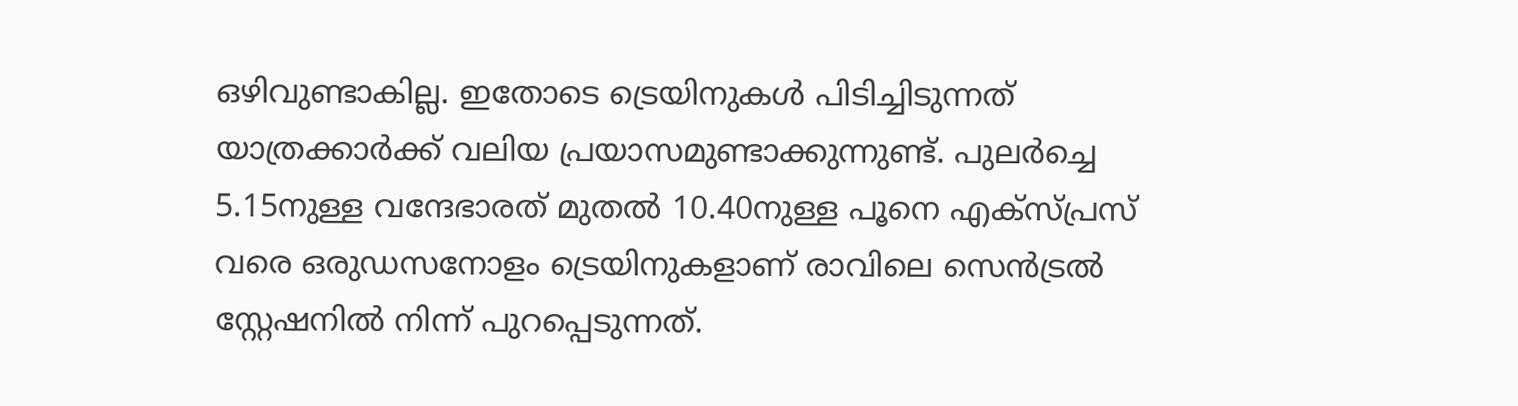ഒഴിവുണ്ടാകില്ല. ഇതോടെ ട്രെയിനുകൾ പിടിച്ചിടുന്നത് യാത്രക്കാർക്ക് വലിയ പ്രയാസമുണ്ടാക്കുന്നുണ്ട്. പുലർച്ചെ 5.15നുള്ള വന്ദേഭാരത് മുതൽ 10.40നുള്ള പൂനെ എക്‌സ്‌പ്രസ് വരെ ഒരുഡസനോളം ട്രെയിനുകളാണ് രാവിലെ സെൻട്രൽ സ്റ്റേഷനിൽ നിന്ന് പുറപ്പെടുന്നത്.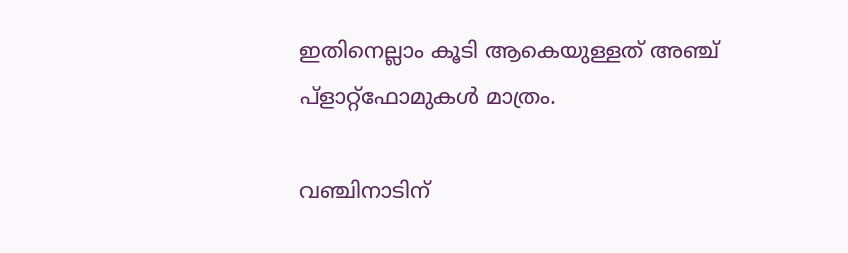ഇതിനെല്ലാം കൂടി ആകെയുള്ളത് അഞ്ച് പ്ളാറ്റ്ഫോമുകൾ മാത്രം.

വഞ്ചിനാടിന്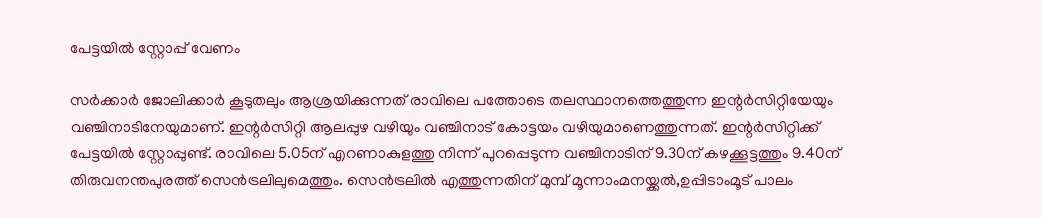പേട്ടയിൽ സ്റ്റോപ്പ് വേണം

സർക്കാർ ജോലിക്കാർ കൂടുതലും ആശ്രയിക്കുന്നത് രാവിലെ പത്തോടെ തലസ്ഥാനത്തെത്തുന്ന ഇന്റർസിറ്റിയേയും വഞ്ചിനാടിനേയുമാണ്. ഇന്റർസിറ്റി ആലപ്പുഴ വഴിയും വഞ്ചിനാട് കോട്ടയം വഴിയുമാണെത്തുന്നത്. ഇന്റർസിറ്റിക്ക് പേട്ടയിൽ സ്റ്റോപ്പുണ്ട്. രാവിലെ 5.05ന് എറണാകുളത്തു നിന്ന് പുറപ്പെടുന്ന വഞ്ചിനാടിന് 9.30ന് കഴക്കൂട്ടത്തും 9.40ന് തിരുവനന്തപുരത്ത് സെൻട്രലിലുമെത്തും. സെൻട്രലിൽ എത്തുന്നതിന് മുമ്പ് മൂന്നാംമനയ്ക്കൽ,ഉപ്പിടാംമൂട് പാലം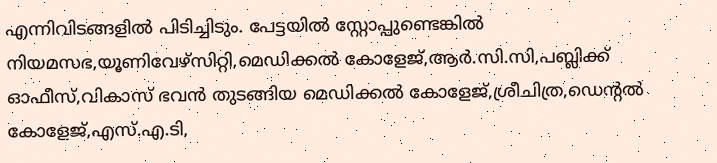എന്നിവിടങ്ങളിൽ പിടിച്ചിടും. പേട്ടയിൽ സ്റ്റോപ്പുണ്ടെങ്കിൽ നിയമസഭ,യൂണിവേഴ്സിറ്റി,മെഡിക്കൽ കോളേജ്,ആർ.സി.സി,പബ്ലിക്ക് ഓഫീസ്,വികാസ് ഭവൻ തുടങ്ങിയ മെഡിക്കൽ കോളേജ്,ശ്രീചിത്ര,ഡെന്റൽ കോളേജ്,എസ്.എ.ടി,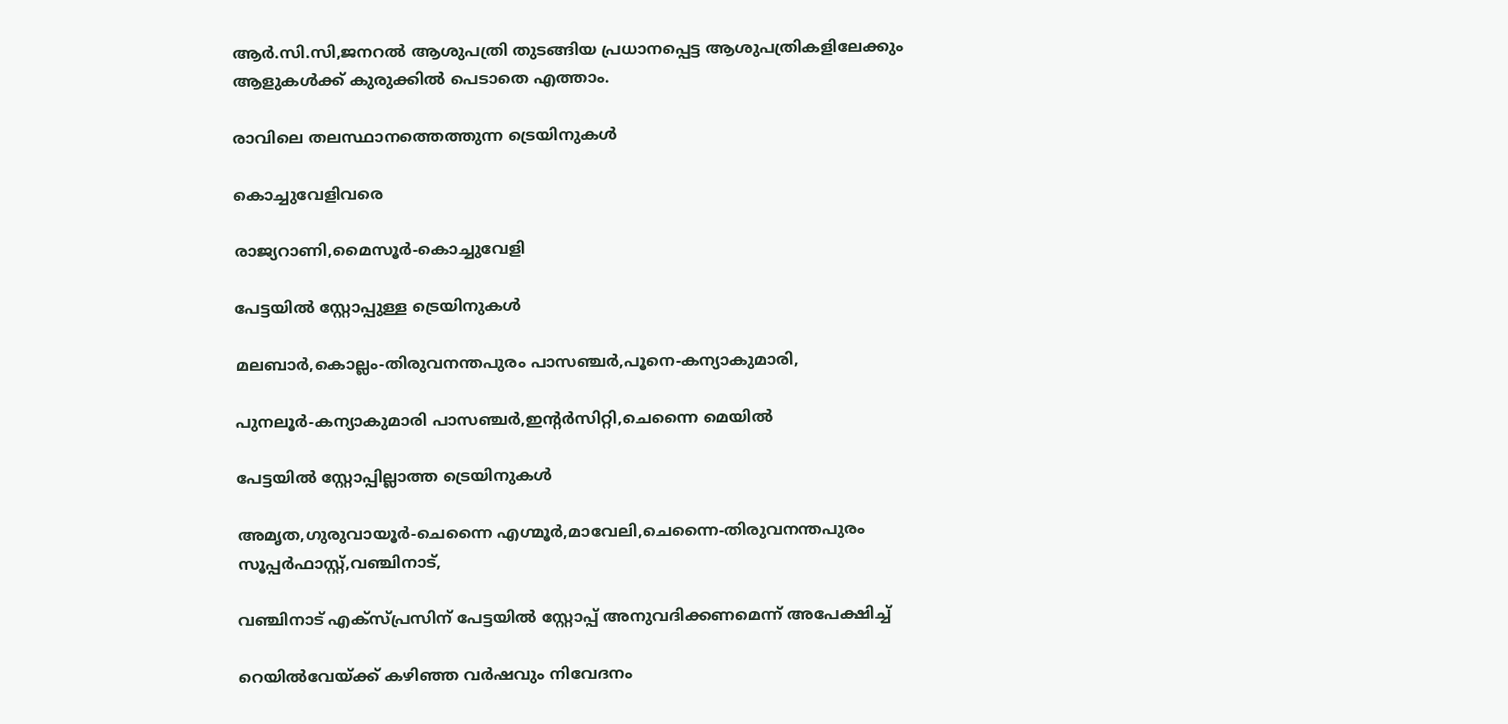ആർ.സി.സി,ജനറൽ ആശുപത്രി തുടങ്ങിയ പ്രധാനപ്പെട്ട ആശുപത്രികളിലേക്കും ആളുകൾക്ക് കുരുക്കിൽ പെടാതെ എത്താം.

രാവിലെ തലസ്ഥാനത്തെത്തുന്ന ട്രെയിനുകൾ

കൊച്ചുവേളിവരെ

രാജ്യറാണി,മൈസൂർ-കൊച്ചുവേളി

പേട്ടയിൽ സ്റ്റോപ്പുള്ള ‌ട്രെയിനുകൾ

മലബാർ,കൊല്ലം-തിരുവനന്തപുരം പാസഞ്ചർ,പൂനെ-കന്യാകുമാരി,

പുനലൂർ-കന്യാകുമാരി പാസഞ്ചർ,ഇന്റർസിറ്റി,ചെന്നൈ മെയിൽ

പേട്ടയിൽ സ്റ്റോപ്പില്ലാത്ത ട്രെയിനുകൾ

അമൃത,ഗുരുവായൂർ-ചെന്നൈ എഗ്മൂർ,മാവേലി,ചെന്നൈ-തിരുവനന്തപുരം സൂപ്പർഫാസ്റ്റ്,വഞ്ചിനാട്,

വഞ്ചിനാട് എക്‌സ്‌പ്രസിന് പേട്ടയിൽ സ്റ്റോപ്പ് അനുവദിക്കണമെന്ന് അപേക്ഷിച്ച്

റെയിൽവേയ്‌ക്ക് കഴിഞ്ഞ വർഷവും നിവേദനം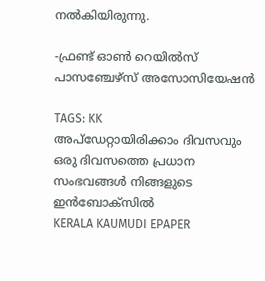നൽകിയിരുന്നു.

-ഫ്രണ്ട് ഓൺ റെയിൽസ് പാസഞ്ചേഴ്സ് അസോസിയേഷൻ

TAGS: KK
അപ്ഡേറ്റായിരിക്കാം ദിവസവും
ഒരു ദിവസത്തെ പ്രധാന സംഭവങ്ങൾ നിങ്ങളുടെ ഇൻബോക്സിൽ
KERALA KAUMUDI EPAPER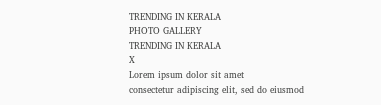TRENDING IN KERALA
PHOTO GALLERY
TRENDING IN KERALA
X
Lorem ipsum dolor sit amet
consectetur adipiscing elit, sed do eiusmod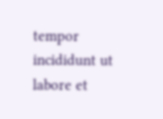tempor incididunt ut labore et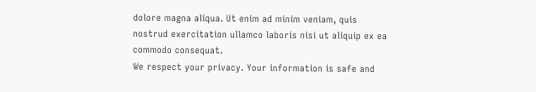dolore magna aliqua. Ut enim ad minim veniam, quis nostrud exercitation ullamco laboris nisi ut aliquip ex ea commodo consequat.
We respect your privacy. Your information is safe and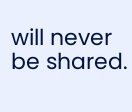will never be shared.